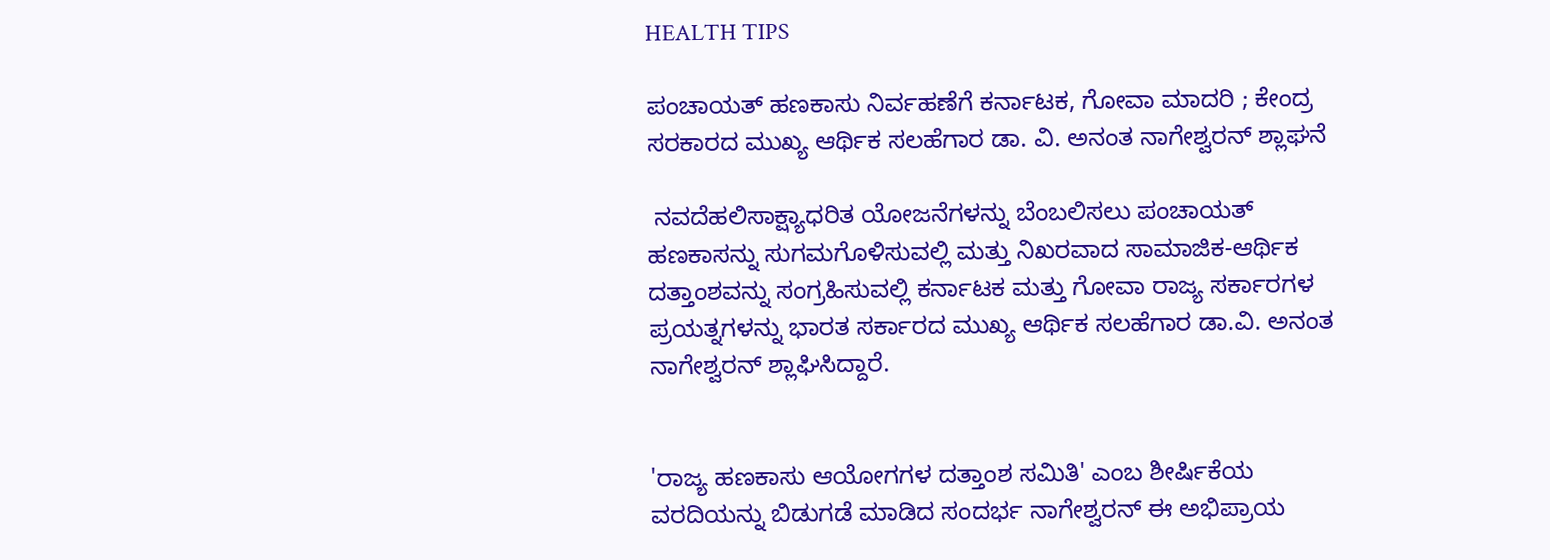HEALTH TIPS

ಪಂಚಾಯತ್ ಹಣಕಾಸು ನಿರ್ವಹಣೆಗೆ ಕರ್ನಾಟಕ, ಗೋವಾ ಮಾದರಿ ; ಕೇಂದ್ರ ಸರಕಾರದ ಮುಖ್ಯ ಆರ್ಥಿಕ ಸಲಹೆಗಾರ ಡಾ. ವಿ. ಅನಂತ ನಾಗೇಶ್ವರನ್ ಶ್ಲಾಘನೆ

 ನವದೆಹಲಿಸಾಕ್ಷ್ಯಾಧರಿತ ಯೋಜನೆಗಳನ್ನು ಬೆಂಬಲಿಸಲು ಪಂಚಾಯತ್ ಹಣಕಾಸನ್ನು ಸುಗಮಗೊಳಿಸುವಲ್ಲಿ ಮತ್ತು ನಿಖರವಾದ ಸಾಮಾಜಿಕ-ಆರ್ಥಿಕ ದತ್ತಾಂಶವನ್ನು ಸಂಗ್ರಹಿಸುವಲ್ಲಿ ಕರ್ನಾಟಕ ಮತ್ತು ಗೋವಾ ರಾಜ್ಯ ಸರ್ಕಾರಗಳ ಪ್ರಯತ್ನಗಳನ್ನು ಭಾರತ ಸರ್ಕಾರದ ಮುಖ್ಯ ಆರ್ಥಿಕ ಸಲಹೆಗಾರ ಡಾ.ವಿ. ಅನಂತ ನಾಗೇಶ್ವರನ್ ಶ್ಲಾಘಿಸಿದ್ದಾರೆ.


'ರಾಜ್ಯ ಹಣಕಾಸು ಆಯೋಗಗಳ ದತ್ತಾಂಶ ಸಮಿತಿ' ಎಂಬ ಶೀರ್ಷಿಕೆಯ ವರದಿಯನ್ನು ಬಿಡುಗಡೆ ಮಾಡಿದ ಸಂದರ್ಭ ನಾಗೇಶ್ವರನ್ ಈ ಅಭಿಪ್ರಾಯ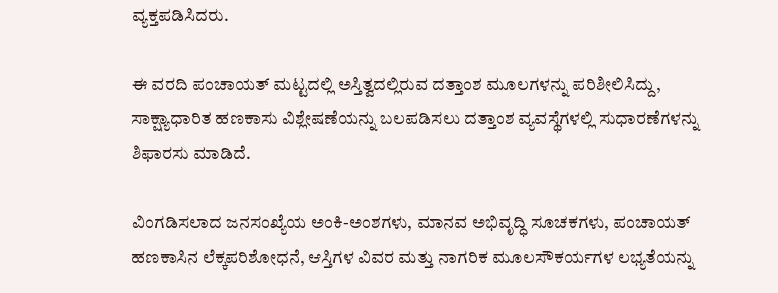ವ್ಯಕ್ತಪಡಿಸಿದರು.

ಈ ವರದಿ ಪಂಚಾಯತ್ ಮಟ್ಟದಲ್ಲಿ ಅಸ್ತಿತ್ವದಲ್ಲಿರುವ ದತ್ತಾಂಶ ಮೂಲಗಳನ್ನು ಪರಿಶೀಲಿಸಿದ್ದು, ಸಾಕ್ಷ್ಯಾಧಾರಿತ ಹಣಕಾಸು ವಿಶ್ಲೇಷಣೆಯನ್ನು ಬಲಪಡಿಸಲು ದತ್ತಾಂಶ ವ್ಯವಸ್ಥೆಗಳಲ್ಲಿ ಸುಧಾರಣೆಗಳನ್ನು ಶಿಫಾರಸು ಮಾಡಿದೆ.

ವಿಂಗಡಿಸಲಾದ ಜನಸಂಖ್ಯೆಯ ಅಂಕಿ-ಅಂಶಗಳು, ಮಾನವ ಅಭಿವೃದ್ಧಿ ಸೂಚಕಗಳು, ಪಂಚಾಯತ್ ಹಣಕಾಸಿನ ಲೆಕ್ಕಪರಿಶೋಧನೆ, ಆಸ್ತಿಗಳ ವಿವರ ಮತ್ತು ನಾಗರಿಕ ಮೂಲಸೌಕರ್ಯಗಳ ಲಭ್ಯತೆಯನ್ನು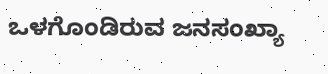ಒಳಗೊಂಡಿರುವ ಜನಸಂಖ್ಯಾ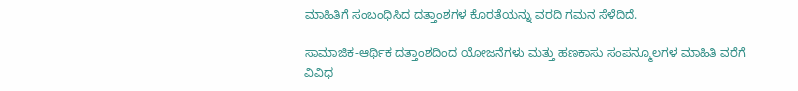ಮಾಹಿತಿಗೆ ಸಂಬಂಧಿಸಿದ ದತ್ತಾಂಶಗಳ ಕೊರತೆಯನ್ನು ವರದಿ ಗಮನ ಸೆಳೆದಿದೆ.

ಸಾಮಾಜಿಕ-ಆರ್ಥಿಕ ದತ್ತಾಂಶದಿಂದ ಯೋಜನೆಗಳು ಮತ್ತು ಹಣಕಾಸು ಸಂಪನ್ಮೂಲಗಳ ಮಾಹಿತಿ ವರೆಗೆ ವಿವಿಧ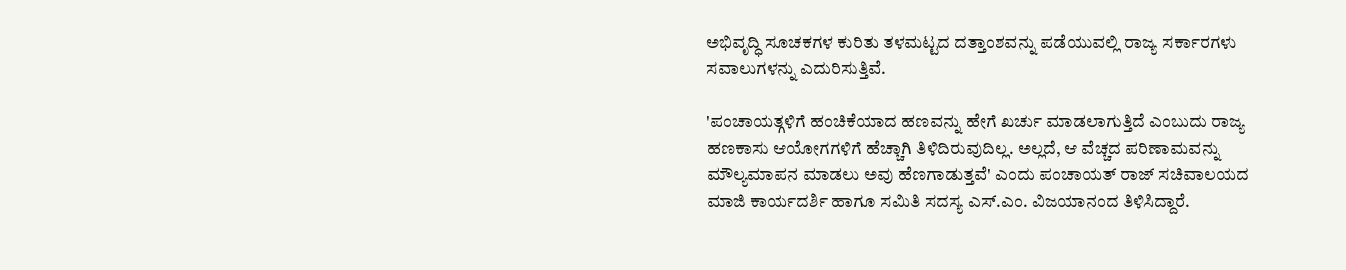ಅಭಿವೃದ್ಧಿ ಸೂಚಕಗಳ ಕುರಿತು ತಳಮಟ್ಟದ ದತ್ತಾಂಶವನ್ನು ಪಡೆಯುವಲ್ಲಿ ರಾಜ್ಯ ಸರ್ಕಾರಗಳು ಸವಾಲುಗಳನ್ನು ಎದುರಿಸುತ್ತಿವೆ.

'ಪಂಚಾಯತ್ಗಳಿಗೆ ಹಂಚಿಕೆಯಾದ ಹಣವನ್ನು ಹೇಗೆ ಖರ್ಚು ಮಾಡಲಾಗುತ್ತಿದೆ ಎಂಬುದು ರಾಜ್ಯ ಹಣಕಾಸು ಆಯೋಗಗಳಿಗೆ ಹೆಚ್ಚಾಗಿ ತಿಳಿದಿರುವುದಿಲ್ಲ. ಅಲ್ಲದೆ, ಆ ವೆಚ್ಚದ ಪರಿಣಾಮವನ್ನು ಮೌಲ್ಯಮಾಪನ ಮಾಡಲು ಅವು ಹೆಣಗಾಡುತ್ತವೆ' ಎಂದು ಪಂಚಾಯತ್ ರಾಜ್ ಸಚಿವಾಲಯದ ಮಾಜಿ ಕಾರ್ಯದರ್ಶಿ ಹಾಗೂ ಸಮಿತಿ ಸದಸ್ಯ ಎಸ್.ಎಂ. ವಿಜಯಾನಂದ ತಿಳಿಸಿದ್ದಾರೆ.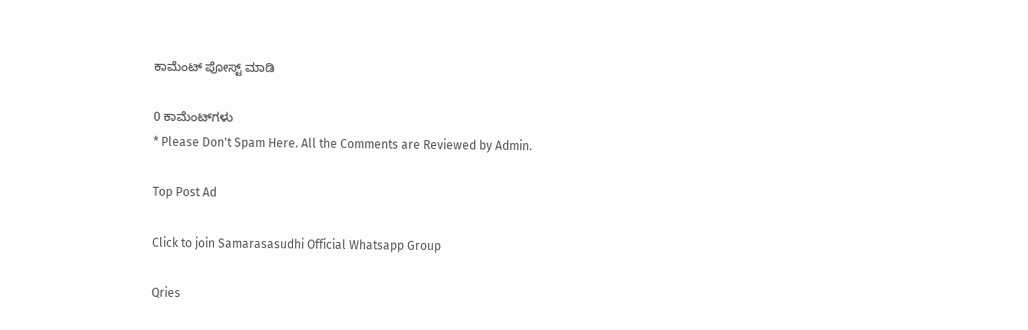ಕಾಮೆಂಟ್‌‌ ಪೋಸ್ಟ್‌ ಮಾಡಿ

0 ಕಾಮೆಂಟ್‌ಗಳು
* Please Don't Spam Here. All the Comments are Reviewed by Admin.

Top Post Ad

Click to join Samarasasudhi Official Whatsapp Group

Qries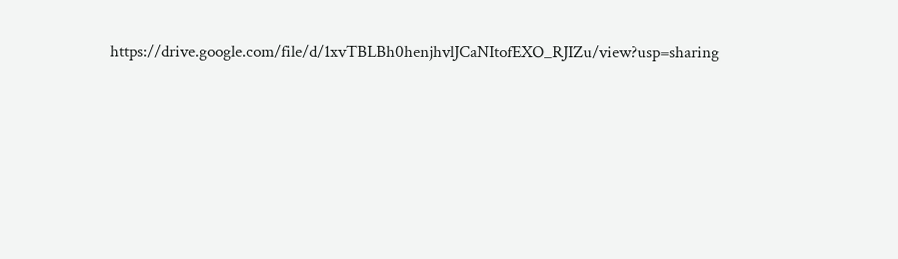https://drive.google.com/file/d/1xvTBLBh0henjhvlJCaNItofEXO_RJIZu/view?usp=sharing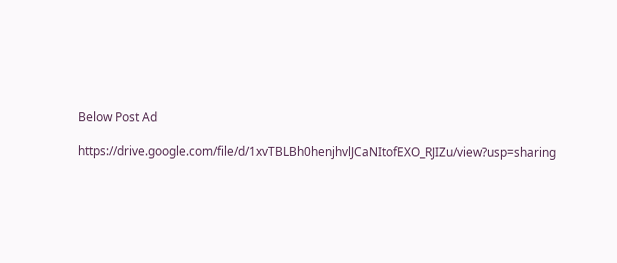Below Post Ad

https://drive.google.com/file/d/1xvTBLBh0henjhvlJCaNItofEXO_RJIZu/view?usp=sharing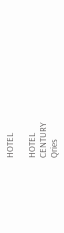HOTEL

HOTEL
CENTURY
Qries